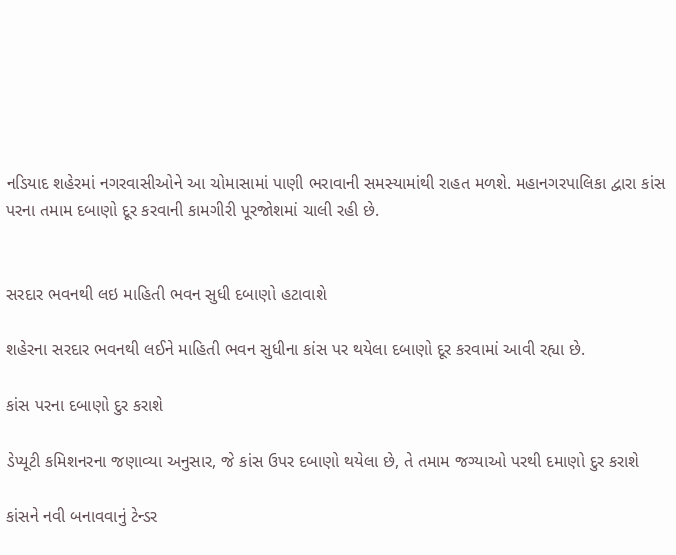નડિયાદ શહેરમાં નગરવાસીઓને આ ચોમાસામાં પાણી ભરાવાની સમસ્યામાંથી રાહત મળશે. મહાનગરપાલિકા દ્વારા કાંસ પરના તમામ દબાણો દૂર કરવાની કામગીરી પૂરજોશમાં ચાલી રહી છે.


સરદાર ભવનથી લઇ માહિતી ભવન સુધી દબાણો હટાવાશે

શહેરના સરદાર ભવનથી લઈને માહિતી ભવન સુધીના કાંસ પર થયેલા દબાણો દૂર કરવામાં આવી રહ્યા છે.

કાંસ પરના દબાણો દુર કરાશે

ડેપ્યૂટી કમિશનરના જણાવ્યા અનુસાર, જે કાંસ ઉપર દબાણો થયેલા છે, તે તમામ જગ્યાઓ પરથી દમાણો દુર કરાશે

કાંસને નવી બનાવવાનું ટેન્ડર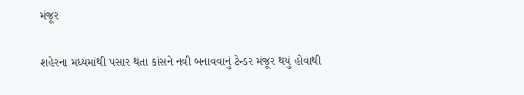મંજૂર

શહેરના મધ્યમાંથી પસાર થતા કાંસને નવી બનાવવાનું ટેન્ડર મંજૂર થયું હોવાથી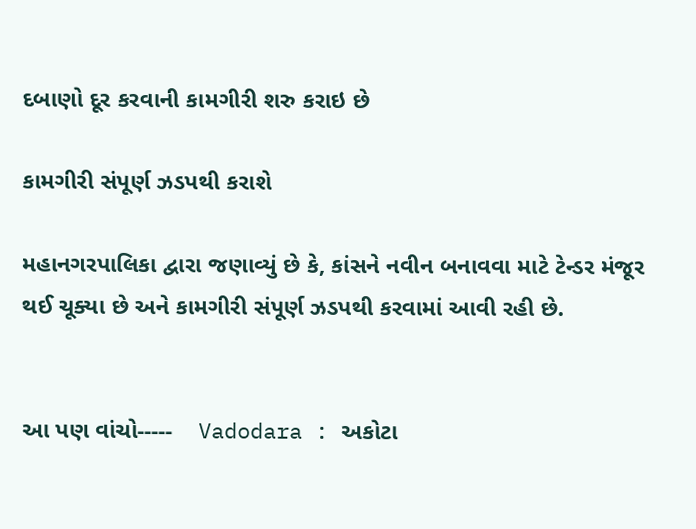દબાણો દૂર કરવાની કામગીરી શરુ કરાઇ છે

કામગીરી સંપૂર્ણ ઝડપથી કરાશે

મહાનગરપાલિકા દ્વારા જણાવ્યું છે કે, કાંસને નવીન બનાવવા માટે ટેન્ડર મંજૂર થઈ ચૂક્યા છે અને કામગીરી સંપૂર્ણ ઝડપથી કરવામાં આવી રહી છે.


આ પણ વાંચો-----    Vadodara : અકોટા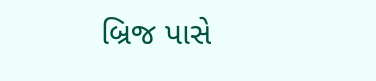બ્રિજ પાસે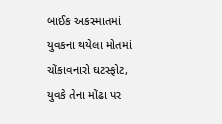બાઈક અકસ્માતમાં યુવકના થયેલા મોતમાં ચોંકાવનારો ઘટસ્ફોટ, યુવકે તેના મોંઢા પર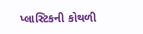પ્લાસ્ટિકની કોથળી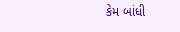કેમ બાંધી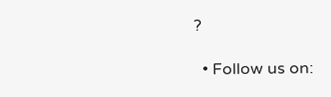?

  • Follow us on: